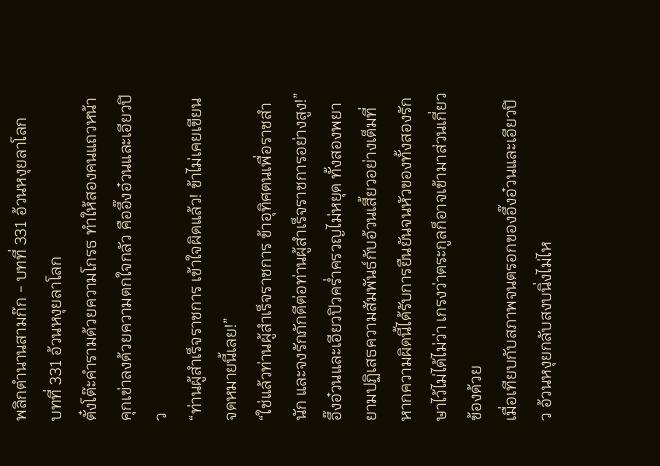พลิกตำนานสามก๊ก - บทที่ 331 อ้วนหงุยลาโลก
บทที่ 331 อ้วนหงุยลาโลก
ตั๋งโต๊ะคำรามด้วยความโกรธ ทำให้สองคนแถวหน้าคุกเข่าลงด้วยความตกใจกลัว คืออึ๊งอ๋วนและเอียวปิว
“ท่านผู้สำเร็จราชการ เข้าใจผิดแล้ว! ข้าไม่เคยเขียนจดหมายนี้เลย!”
“ใช่แล้วท่านผู้สำเร็จราชการ ข้าอุทิศตนเพื่อราชสำนัก และจงรักภักดีต่อท่านผู้สำเร็จราชการอย่างสูง!”
อึ๊งอ๋วนและเอียวปิวคร่ำครวญไม่หยุด ทั้งสองพยายามปฏิเสธความสัมพันธ์กับอ้วนเสี้ยวอย่างเต็มที่ หากความผิดนี้ได้รับการยืนยันจนหัวของทั้งสองรักษาไว้ไม่ได้ไม่ว่า เกรงว่าตระกูลก็อาจเข้ามาส่วนเกี่ยวข้องด้วย
เมื่อเทียบกับสภาพจนตรอกของอึ๊งอ๋วนและเอียวปิว อ้วนหงุยกลับสงบนิ่งไม่ไห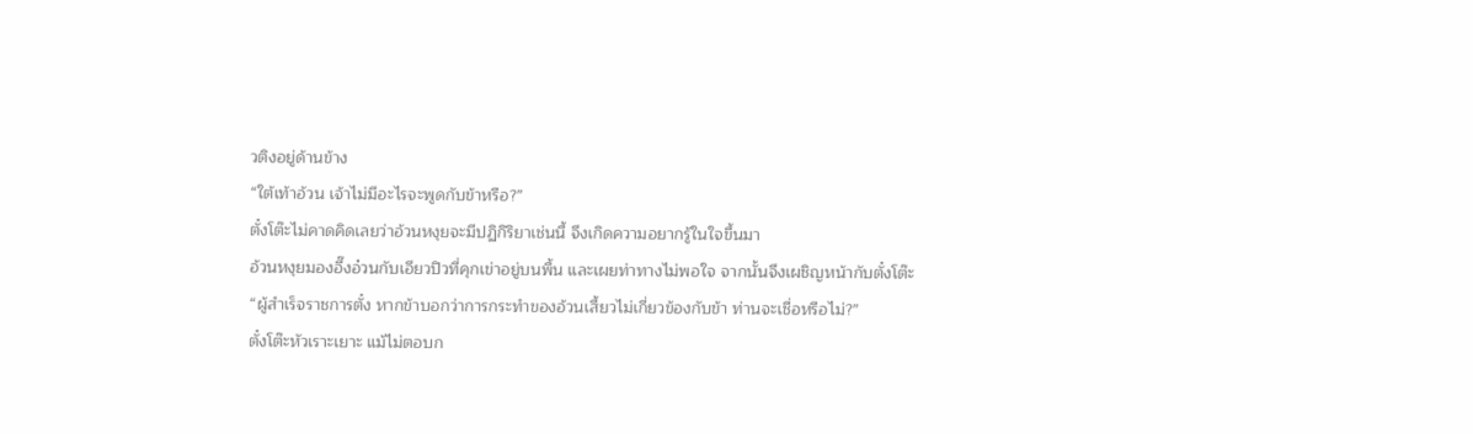วติงอยู่ด้านข้าง
“ใต้เท้าอ้วน เจ้าไม่มีอะไรจะพูดกับข้าหรือ?”
ตั๋งโต๊ะไม่คาดคิดเลยว่าอ้วนหงุยจะมีปฏิกิริยาเช่นนี้ จึงเกิดความอยากรู้ในใจขึ้นมา
อ้วนหงุยมองอึ๊งอ๋วนกับเอียวปิวที่คุกเข่าอยู่บนพื้น และเผยท่าทางไม่พอใจ จากนั้นจึงเผชิญหน้ากับตั๋งโต๊ะ
“ผู้สำเร็จราชการตั๋ง หากข้าบอกว่าการกระทำของอ้วนเสี้ยวไม่เกี่ยวข้องกับข้า ท่านจะเชื่อหรือไม่?”
ตั๋งโต๊ะหัวเราะเยาะ แม้ไม่ตอบก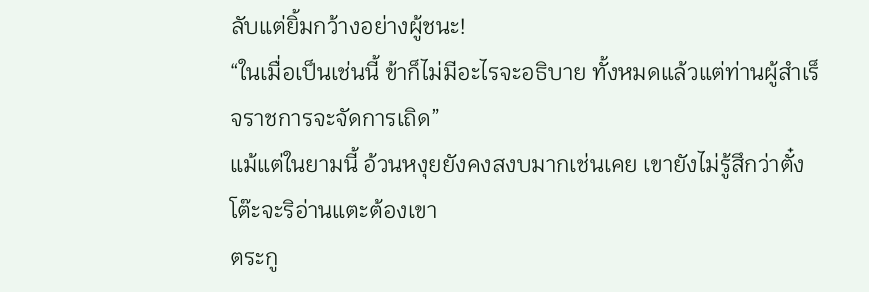ลับแต่ยิ้มกว้างอย่างผู้ชนะ!
“ในเมื่อเป็นเช่นนี้ ข้าก็ไม่มีอะไรจะอธิบาย ทั้งหมดแล้วแต่ท่านผู้สำเร็จราชการจะจัดการเถิด”
แม้แต่ในยามนี้ อ้วนหงุยยังคงสงบมากเช่นเคย เขายังไม่รู้สึกว่าตั๋งโต๊ะจะริอ่านแตะต้องเขา
ตระกู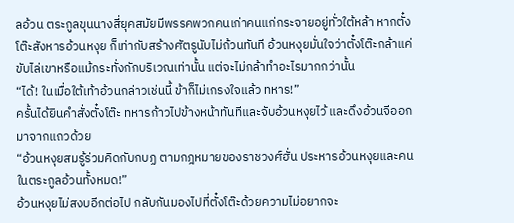ลอ้วน ตระกูลขุนนางสี่ยุคสมัยมีพรรคพวกคนเก่าคนแก่กระจายอยู่ทั่วใต้หล้า หากตั๋งโต๊ะสังหารอ้วนหงุย ก็เท่ากับสร้างศัตรูนับไม่ถ้วนทันที อ้วนหงุยมั่นใจว่าตั๋งโต๊ะกล้าแค่ขับไล่เขาหรือแม้กระทั่งกักบริเวณเท่านั้น แต่จะไม่กล้าทำอะไรมากกว่านั้น
“ได้! ในเมื่อใต้เท้าอ้วนกล่าวเช่นนี้ ข้าก็ไม่เกรงใจแล้ว ทหาร!”
ครั้นได้ยินคำสั่งตั๋งโต๊ะ ทหารก้าวไปข้างหน้าทันทีและจับอ้วนหงุยไว้ และดึงอ้วนจีออกมาจากแถวด้วย
“อ้วนหงุยสมรู้ร่วมคิดกับกบฏ ตามกฎหมายของราชวงศ์ฮั่น ประหารอ้วนหงุยและคนในตระกูลอ้วนทั้งหมด!”
อ้วนหงุยไม่สงบอีกต่อไป กลับกันมองไปที่ตั๋งโต๊ะด้วยความไม่อยากจะ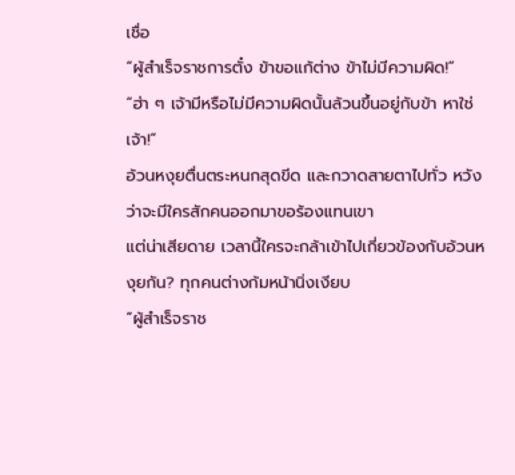เชื่อ
“ผู้สำเร็จราชการตั๋ง ข้าขอแก้ต่าง ข้าไม่มีความผิด!”
“ฮ่า ๆ เจ้ามีหรือไม่มีความผิดนั้นล้วนขึ้นอยู่กับข้า หาใช่เจ้า!”
อ้วนหงุยตื่นตระหนกสุดขีด และกวาดสายตาไปทั่ว หวังว่าจะมีใครสักคนออกมาขอร้องแทนเขา
แต่น่าเสียดาย เวลานี้ใครจะกล้าเข้าไปเกี่ยวข้องกับอ้วนหงุยกัน? ทุกคนต่างก้มหน้านิ่งเงียบ
“ผู้สำเร็จราช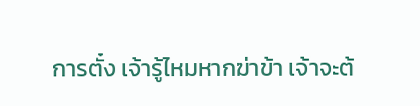การตั๋ง เจ้ารู้ไหมหากฆ่าข้า เจ้าจะต้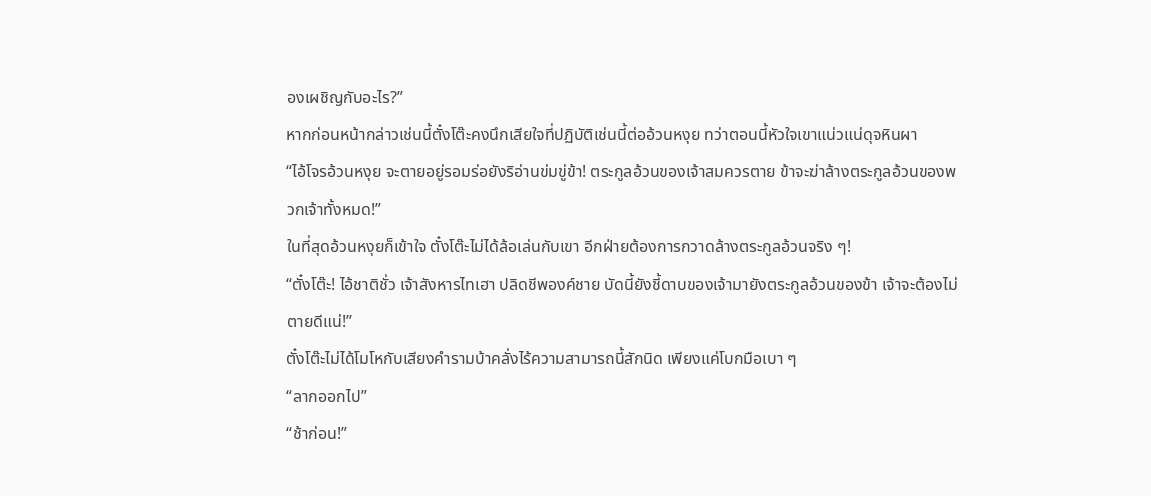องเผชิญกับอะไร?”
หากก่อนหน้ากล่าวเช่นนี้ตั๋งโต๊ะคงนึกเสียใจที่ปฏิบัติเช่นนี้ต่ออ้วนหงุย ทว่าตอนนี้หัวใจเขาแน่วแน่ดุจหินผา
“ไอ้โจรอ้วนหงุย จะตายอยู่รอมร่อยังริอ่านข่มขู่ข้า! ตระกูลอ้วนของเจ้าสมควรตาย ข้าจะฆ่าล้างตระกูลอ้วนของพวกเจ้าทั้งหมด!”
ในที่สุดอ้วนหงุยก็เข้าใจ ตั๋งโต๊ะไม่ได้ล้อเล่นกับเขา อีกฝ่ายต้องการกวาดล้างตระกูลอ้วนจริง ๆ!
“ตั๋งโต๊ะ! ไอ้ชาติชั่ว เจ้าสังหารไทเฮา ปลิดชีพองค์ชาย บัดนี้ยังชี้ดาบของเจ้ามายังตระกูลอ้วนของข้า เจ้าจะต้องไม่ตายดีแน่!”
ตั๋งโต๊ะไม่ได้โมโหกับเสียงคำรามบ้าคลั่งไร้ความสามารถนี้สักนิด เพียงแค่โบกมือเบา ๆ
“ลากออกไป”
“ช้าก่อน!”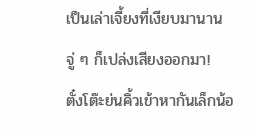เป็นเล่าเจี้ยงที่เงียบมานานจู่ ๆ ก็เปล่งเสียงออกมา!
ตั๋งโต๊ะย่นคิ้วเข้าหากันเล็กน้อ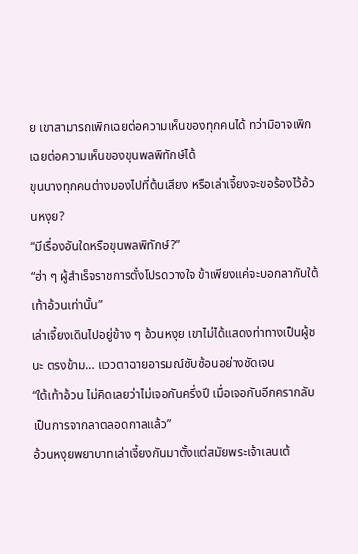ย เขาสามารถเพิกเฉยต่อความเห็นของทุกคนได้ ทว่ามิอาจเพิกเฉยต่อความเห็นของขุนพลพิทักษ์ได้
ขุนนางทุกคนต่างมองไปที่ต้นเสียง หรือเล่าเจี้ยงจะขอร้องไว้อ้วนหงุย?
“มีเรื่องอันใดหรือขุนพลพิทักษ์?”
“ฮ่า ๆ ผู้สำเร็จราชการตั๋งโปรดวางใจ ข้าเพียงแค่จะบอกลากับใต้เท้าอ้วนเท่านั้น”
เล่าเจี้ยงเดินไปอยู่ข้าง ๆ อ้วนหงุย เขาไม่ได้แสดงท่าทางเป็นผู้ชนะ ตรงข้าม… แววตาฉายอารมณ์ซับซ้อนอย่างชัดเจน
“ใต้เท้าอ้วน ไม่คิดเลยว่าไม่เจอกันครึ่งปี เมื่อเจอกันอีกครากลับเป็นการจากลาตลอดกาลแล้ว”
อ้วนหงุยพยาบาทเล่าเจี้ยงกันมาตั้งแต่สมัยพระเจ้าเลนเต้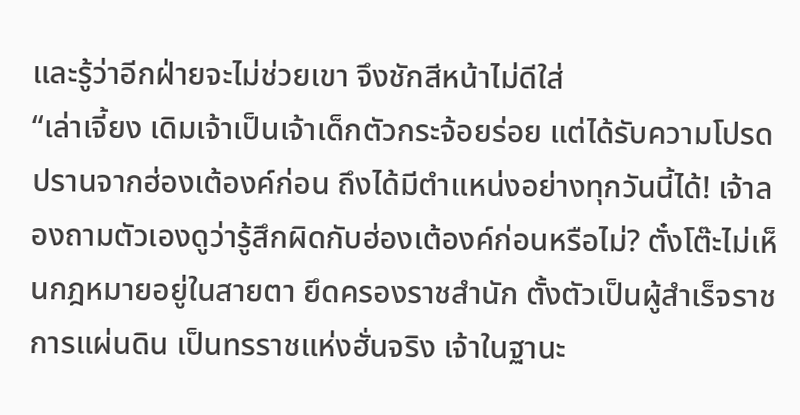และรู้ว่าอีกฝ่ายจะไม่ช่วยเขา จึงชักสีหน้าไม่ดีใส่
“เล่าเจี้ยง เดิมเจ้าเป็นเจ้าเด็กตัวกระจ้อยร่อย แต่ได้รับความโปรดปรานจากฮ่องเต้องค์ก่อน ถึงได้มีตำแหน่งอย่างทุกวันนี้ได้! เจ้าลองถามตัวเองดูว่ารู้สึกผิดกับฮ่องเต้องค์ก่อนหรือไม่? ตั๋งโต๊ะไม่เห็นกฎหมายอยู่ในสายตา ยึดครองราชสำนัก ตั้งตัวเป็นผู้สำเร็จราชการแผ่นดิน เป็นทรราชแห่งฮั่นจริง เจ้าในฐานะ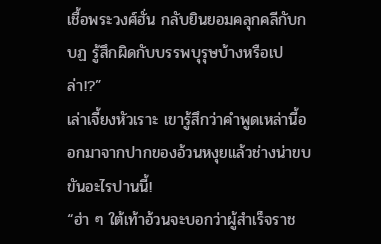เชื้อพระวงศ์ฮั่น กลับยินยอมคลุกคลีกับกบฏ รู้สึกผิดกับบรรพบุรุษบ้างหรือเปล่า!?”
เล่าเจี้ยงหัวเราะ เขารู้สึกว่าคำพูดเหล่านี้ออกมาจากปากของอ้วนหงุยแล้วช่างน่าขบขันอะไรปานนี้!
“ฮ่า ๆ ใต้เท้าอ้วนจะบอกว่าผู้สำเร็จราช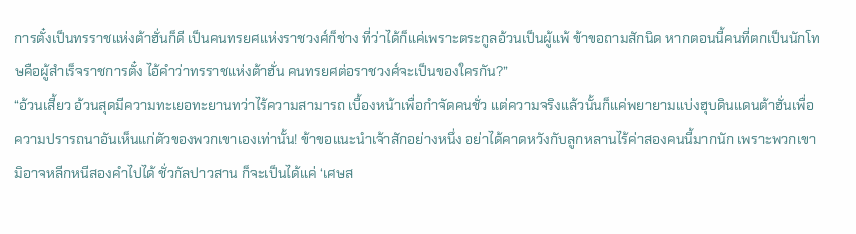การตั๋งเป็นทรราชแห่งต้าฮั่นก็ดี เป็นคนทรยศแห่งราชวงศ์ก็ช่าง ที่ว่าได้ก็แค่เพราะตระกูลอ้วนเป็นผู้แพ้ ข้าขอถามสักนิด หากตอนนี้คนที่ตกเป็นนักโทษคือผู้สำเร็จราชการตั๋ง ไอ้คำว่าทรราชแห่งต้าฮั่น คนทรยศต่อราชวงศ์จะเป็นของใครกัน?”
“อ้วนเสี้ยว อ้วนสุดมีความทะเยอทะยานทว่าไร้ความสามารถ เบื้องหน้าเพื่อกำจัดคนชั่ว แต่ความจริงแล้วนั้นก็แค่พยายามแบ่งฮุบดินแดนต้าฮั่นเพื่อความปรารถนาอันเห็นแก่ตัวของพวกเขาเองเท่านั้น! ข้าขอแนะนำเจ้าสักอย่างหนึ่ง อย่าได้คาดหวังกับลูกหลานไร้ค่าสองคนนี้มากนัก เพราะพวกเขามิอาจหลีกหนีสองคำไปได้ ชั่วกัลปาวสาน ก็จะเป็นได้แค่ ‘เศษส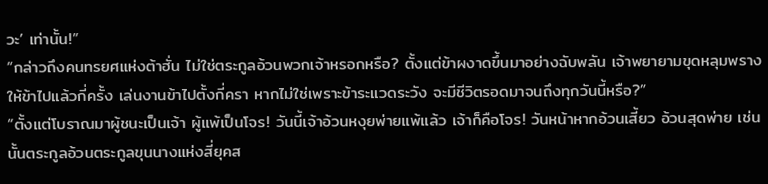วะ’ เท่านั้น!”
“กล่าวถึงคนทรยศแห่งต้าฮั่น ไม่ใช่ตระกูลอ้วนพวกเจ้าหรอกหรือ? ตั้งแต่ข้าผงาดขึ้นมาอย่างฉับพลัน เจ้าพยายามขุดหลุมพรางให้ข้าไปแล้วกี่ครั้ง เล่นงานข้าไปตั้งกี่ครา หากไม่ใช่เพราะข้าระแวดระวัง จะมีชีวิตรอดมาจนถึงทุกวันนี้หรือ?”
“ตั้งแต่โบราณมาผู้ชนะเป็นเจ้า ผู้แพ้เป็นโจร! วันนี้เจ้าอ้วนหงุยพ่ายแพ้แล้ว เจ้าก็คือโจร! วันหน้าหากอ้วนเสี้ยว อ้วนสุดพ่าย เช่นนั้นตระกูลอ้วนตระกูลขุนนางแห่งสี่ยุคส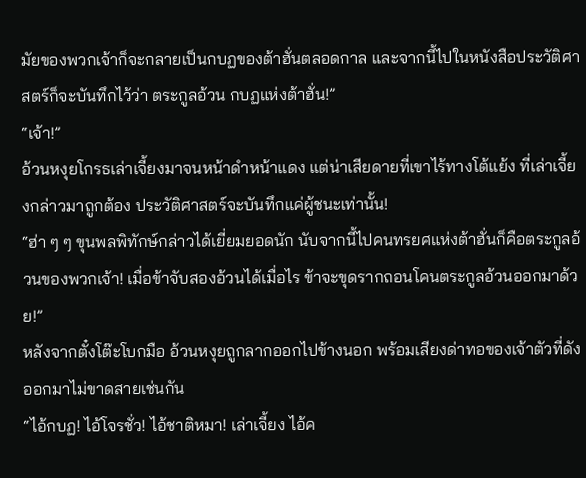มัยของพวกเจ้าก็จะกลายเป็นกบฏของต้าฮั่นตลอดกาล และจากนี้ไปในหนังสือประวัติศาสตร์ก็จะบันทึกไว้ว่า ตระกูลอ้วน กบฏแห่งต้าฮั่น!”
“เจ้า!”
อ้วนหงุยโกรธเล่าเจี้ยงมาจนหน้าดำหน้าแดง แต่น่าเสียดายที่เขาไร้ทางโต้แย้ง ที่เล่าเจี้ยงกล่าวมาถูกต้อง ประวัติศาสตร์จะบันทึกแค่ผู้ชนะเท่านั้น!
“ฮ่า ๆ ๆ ขุนพลพิทักษ์กล่าวได้เยี่ยมยอดนัก นับจากนี้ไปคนทรยศแห่งต้าฮั่นก็คือตระกูลอ้วนของพวกเจ้า! เมื่อข้าจับสองอ้วนได้เมื่อไร ข้าจะขุดรากถอนโคนตระกูลอ้วนออกมาด้วย!”
หลังจากตั๋งโต๊ะโบกมือ อ้วนหงุยถูกลากออกไปข้างนอก พร้อมเสียงด่าทอของเจ้าตัวที่ดังออกมาไม่ขาดสายเช่นกัน
“ไอ้กบฏ! ไอ้โจรชั่ว! ไอ้ชาติหมา! เล่าเจี้ยง ไอ้ค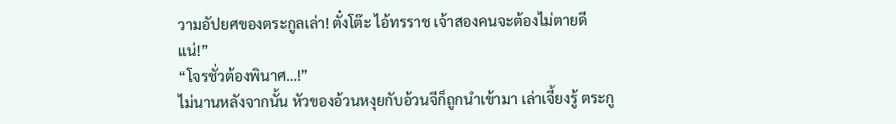วามอัปยศของตระกูลเล่า! ตั๋งโต๊ะ ไอ้ทรราช เจ้าสองคนจะต้องไม่ตายดีแน่!”
“โจรชั่วต้องพินาศ…!”
ไม่นานหลังจากนั้น หัวของอ้วนหงุยกับอ้วนจีก็ถูกนำเข้ามา เล่าเจี้ยงรู้ ตระกู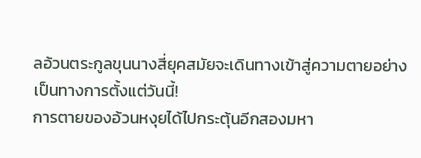ลอ้วนตระกูลขุนนางสี่ยุคสมัยจะเดินทางเข้าสู่ความตายอย่างเป็นทางการตั้งแต่วันนี้!
การตายของอ้วนหงุยได้ไปกระตุ้นอีกสองมหา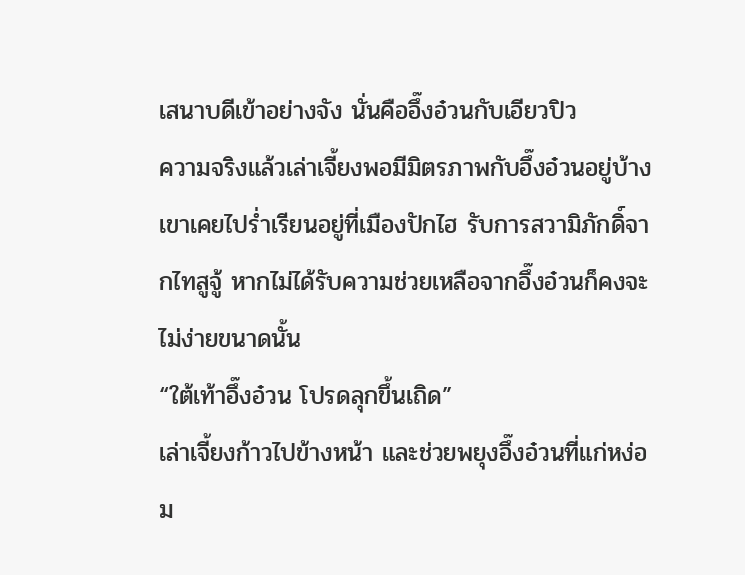เสนาบดีเข้าอย่างจัง นั่นคืออึ๊งอ๋วนกับเอียวปิว
ความจริงแล้วเล่าเจี้ยงพอมีมิตรภาพกับอึ๊งอ๋วนอยู่บ้าง เขาเคยไปร่ำเรียนอยู่ที่เมืองปักไฮ รับการสวามิภักดิ์จากไทสูจู้ หากไม่ได้รับความช่วยเหลือจากอึ๊งอ๋วนก็คงจะไม่ง่ายขนาดนั้น
“ใต้เท้าอึ๊งอ๋วน โปรดลุกขึ้นเถิด”
เล่าเจี้ยงก้าวไปข้างหน้า และช่วยพยุงอึ๊งอ๋วนที่แก่หง่อม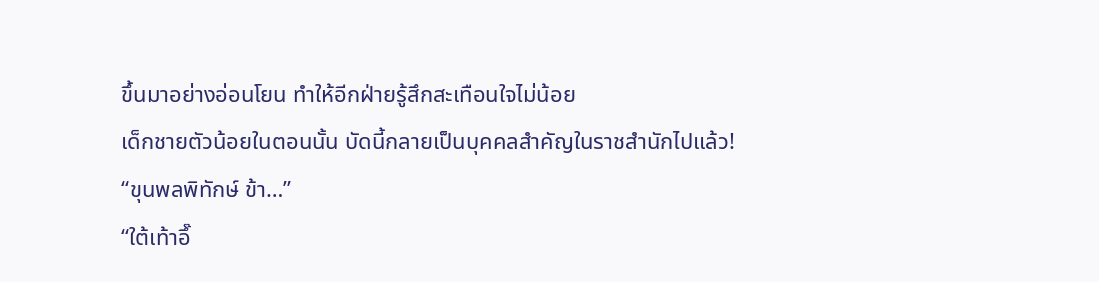ขึ้นมาอย่างอ่อนโยน ทำให้อีกฝ่ายรู้สึกสะเทือนใจไม่น้อย
เด็กชายตัวน้อยในตอนนั้น บัดนี้กลายเป็นบุคคลสำคัญในราชสำนักไปแล้ว!
“ขุนพลพิทักษ์ ข้า…”
“ใต้เท้าอึ๊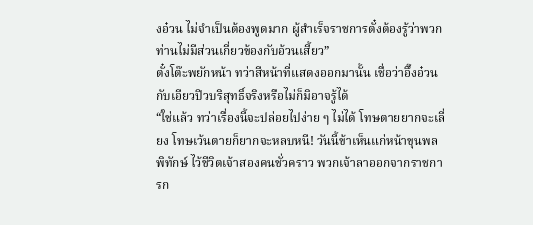งอ๋วน ไม่จำเป็นต้องพูดมาก ผู้สำเร็จราชการตั๋งต้องรู้ว่าพวกท่านไม่มีส่วนเกี่ยวข้องกับอ้วนเสี้ยว”
ตั๋งโต๊ะพยักหน้า ทว่าสีหน้าที่แสดงออกมานั้น เชื่อว่าอึ๊งอ๋วนกับเอียวปิวบริสุทธิ์จริงหรือไม่ก็มิอาจรู้ได้
“ใช่แล้ว ทว่าเรื่องนี้จะปล่อยไปง่าย ๆ ไม่ได้ โทษตายยากจะเลี่ยง โทษเว้นตายก็ยากจะหลบหนี! วันนี้ข้าเห็นแก่หน้าขุนพลพิทักษ์ ไว้ชีวิตเจ้าสองคนชั่วคราว พวกเจ้าลาออกจากราชการก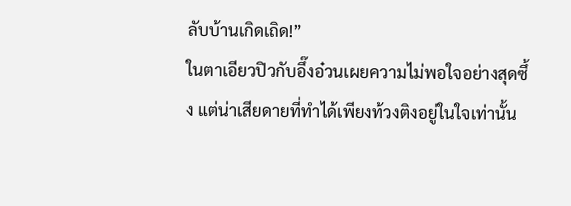ลับบ้านเกิดเถิด!”
ในตาเอียวปิวกับอึ๊งอ๋วนเผยความไม่พอใจอย่างสุดซึ้ง แต่น่าเสียดายที่ทำได้เพียงท้วงติงอยู่ในใจเท่านั้น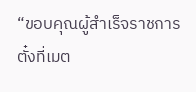“ขอบคุณผู้สำเร็จราชการตั๋งที่เมต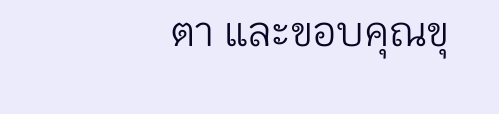ตา และขอบคุณขุ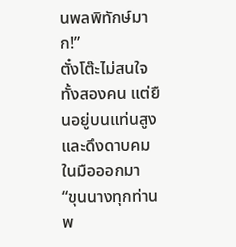นพลพิทักษ์มาก!”
ตั๋งโต๊ะไม่สนใจทั้งสองคน แต่ยืนอยู่บนแท่นสูงและดึงดาบคมในมือออกมา
“ขุนนางทุกท่าน พ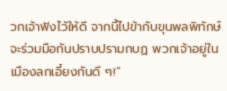วกเจ้าฟังไว้ให้ดี จากนี้ไปข้ากับขุนพลพิทักษ์จะร่วมมือกันปราบปรามกบฏ พวกเจ้าอยู่ในเมืองลกเอี๋ยงกันดี ๆ!”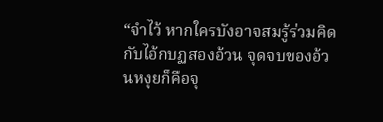“จำไว้ หากใครบังอาจสมรู้ร่วมคิดกับไอ้กบฏสองอ้วน จุดจบของอ้วนหงุยก็คือจุ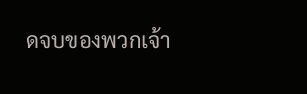ดจบของพวกเจ้า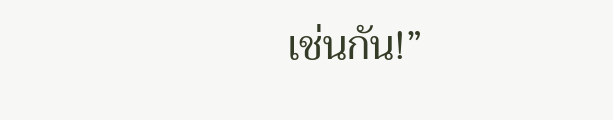เช่นกัน!”